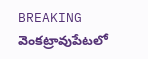BREAKING
వెంకట్రావుపేటలో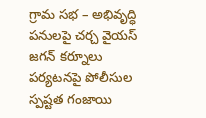గ్రామ సభ – అభివృద్ధి పనులపై చర్చ వైయస్ జగన్ కర్నూలు పర్యటనపై పోలీసుల స్పష్టత గంజాయి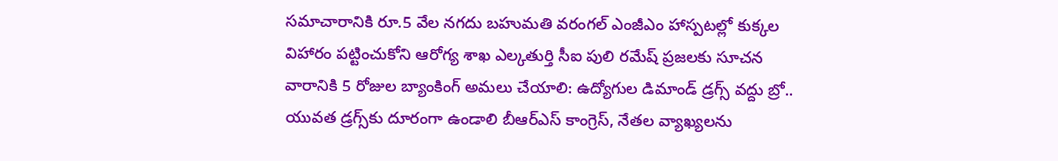సమాచారానికి రూ.5 వేల నగదు బహుమతి వరంగల్ ఎంజీఎం హాస్పటల్లో కుక్కల విహారం పట్టించుకోని ఆరోగ్య శాఖ ఎల్కతుర్తి సీఐ పులి రమేష్ ప్రజలకు సూచన వారానికి 5 రోజుల బ్యాంకింగ్ అమలు చేయాలి: ఉద్యోగుల డిమాండ్ డ్రగ్స్ వద్దు బ్రో.. యువత డ్రగ్స్‌కు దూరంగా ఉండాలి బీఆర్ఎస్ కాంగ్రెస్, నేతల వ్యాఖ్యలను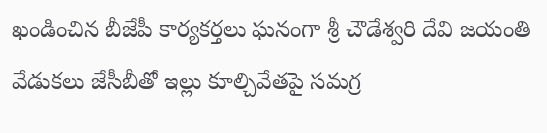ఖండించిన బీజేపీ కార్యకర్తలు ఘనంగా శ్రీ చౌడేశ్వరి దేవి జయంతి వేడుకలు జేసీబీతో ఇల్లు కూల్చివేతపై సమగ్ర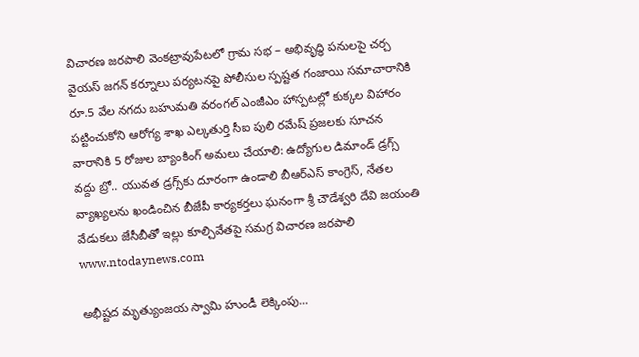విచారణ జరపాలి వెంకట్రావుపేటలో గ్రామ సభ – అభివృద్ధి పనులపై చర్చ వైయస్ జగన్ కర్నూలు పర్యటనపై పోలీసుల స్పష్టత గంజాయి సమాచారానికి రూ.5 వేల నగదు బహుమతి వరంగల్ ఎంజీఎం హాస్పటల్లో కుక్కల విహారం పట్టించుకోని ఆరోగ్య శాఖ ఎల్కతుర్తి సీఐ పులి రమేష్ ప్రజలకు సూచన వారానికి 5 రోజుల బ్యాంకింగ్ అమలు చేయాలి: ఉద్యోగుల డిమాండ్ డ్రగ్స్ వద్దు బ్రో.. యువత డ్రగ్స్‌కు దూరంగా ఉండాలి బీఆర్ఎస్ కాంగ్రెస్, నేతల వ్యాఖ్యలను ఖండించిన బీజేపీ కార్యకర్తలు ఘనంగా శ్రీ చౌడేశ్వరి దేవి జయంతి వేడుకలు జేసీబీతో ఇల్లు కూల్చివేతపై సమగ్ర విచారణ జరపాలి
www.ntodaynews.com

అభీష్టద మృత్యుంజయ స్వామి హుండీ లెక్కింపు...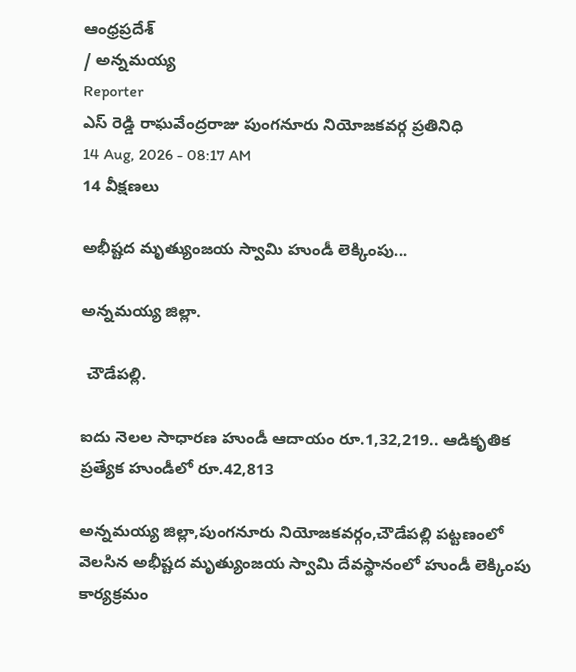ఆంధ్రప్రదేశ్
/ అన్నమయ్య
Reporter
ఎస్ రెడ్డి రాఘవేంద్రరాజు పుంగనూరు నియోజకవర్గ ప్రతినిధి
14 Aug, 2026 - 08:17 AM
14 వీక్షణలు

అభీష్టద మృత్యుంజయ స్వామి హుండీ లెక్కింపు...

అన్నమయ్య జిల్లా.

 చౌడేపల్లి.

ఐదు నెలల సాధారణ హుండీ ఆదాయం రూ.1,32,219.. ఆడికృతిక ప్రత్యేక హుండీలో రూ.42,813

అన్నమయ్య జిల్లా,పుంగనూరు నియోజకవర్గం,చౌడేపల్లి పట్టణంలో వెలసిన అభీష్టద మృత్యుంజయ స్వామి దేవస్థానంలో హుండీ లెక్కింపు కార్యక్రమం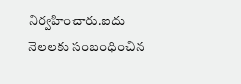నిర్వహించారు.ఐదు నెలలకు సంబంధించిన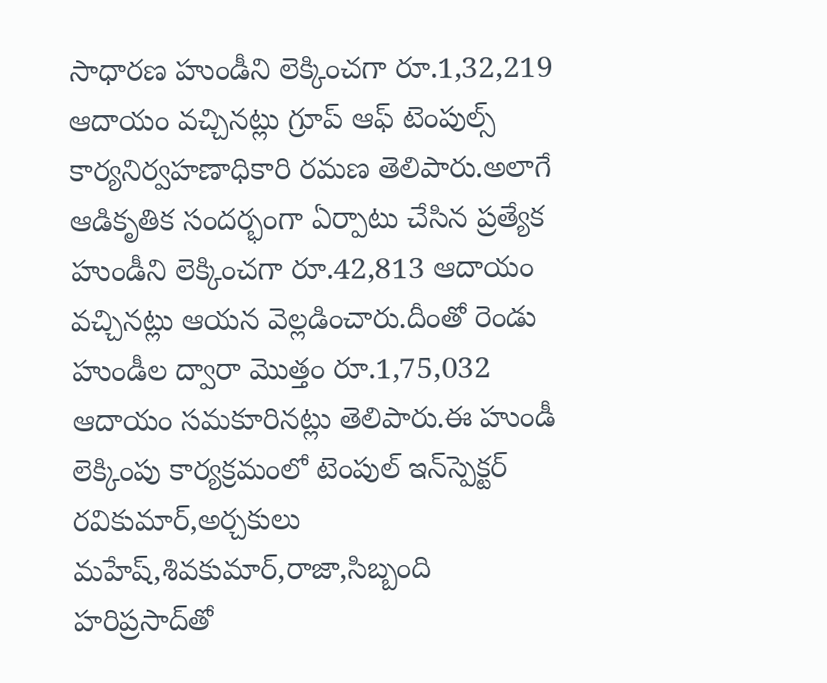సాధారణ హుండీని లెక్కించగా రూ.1,32,219 ఆదాయం వచ్చినట్లు గ్రూప్ ఆఫ్ టెంపుల్స్ కార్యనిర్వహణాధికారి రమణ తెలిపారు.అలాగే ఆడికృతిక సందర్భంగా ఏర్పాటు చేసిన ప్రత్యేక హుండీని లెక్కించగా రూ.42,813 ఆదాయం వచ్చినట్లు ఆయన వెల్లడించారు.దీంతో రెండు హుండీల ద్వారా మొత్తం రూ.1,75,032 ఆదాయం సమకూరినట్లు తెలిపారు.ఈ హుండీ లెక్కింపు కార్యక్రమంలో టెంపుల్ ఇన్‌స్పెక్టర్ రవికుమార్,అర్చకులు మహేష్,శివకుమార్,రాజా,సిబ్బంది హరిప్రసాద్‌తో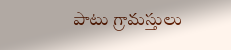పాటు గ్రామస్తులు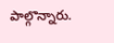పాల్గొన్నారు.